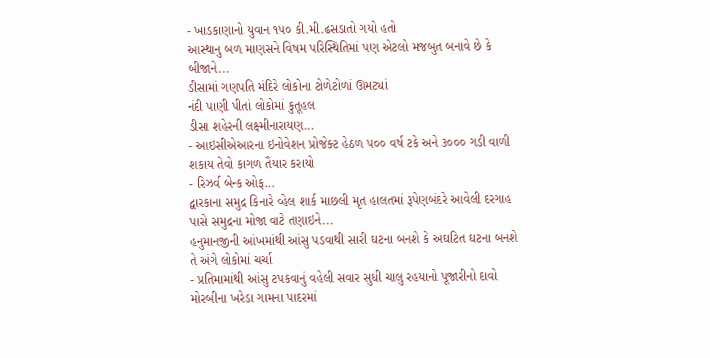- ખાડકાણાનો યુવાન ૧૫૦ કી.મી.ઢસડાતો ગયો હતો
આસ્થાનુ બળ માણસને વિષમ પરિસ્થિતિમાં પણ એટલો મજબુત બનાવે છે કે બીજાને...
ડીસામાં ગણપતિ મંદિરે લોકોના ટોળેટોળાં ઊમટ્યાં
નંદી પાણી પીતાં લોકોમાં કુતૂહલ
ડીસા શહેરની લક્ષ્મીનારાયણ...
- આઇસીએઆરના ઇનોવેશન પ્રોજેક્ટ હેઠળ ૫૦૦ વર્ષ ટકે અને ૩૦૦૦ ગડી વાળી શકાય તેવો કાગળ તૈયાર કરાયો
- રિઝર્વ બેન્ક ઓફ...
દ્વારકાના સમુદ્ર કિનારે વ્હેલ શાર્ક માછલી મૃત હાલતમાં રૂપેણબંદરે આવેલી દરગાહ પાસે સમુદ્રના મોજા વાટે તણાઇને...
હનુમાનજીની આંખમાંથી આંસુ પડવાથી સારી ઘટના બનશે કે અઘટિત ઘટના બનશે તે અંગે લોકોમાં ચર્ચા
- પ્રતિમામાંથી આંસુ ટપકવાનું વહેલી સવાર સુધી ચાલુ રહયાનો પૂજારીનો દાવો
મોરબીના ખરેડા ગામના પાદરમાં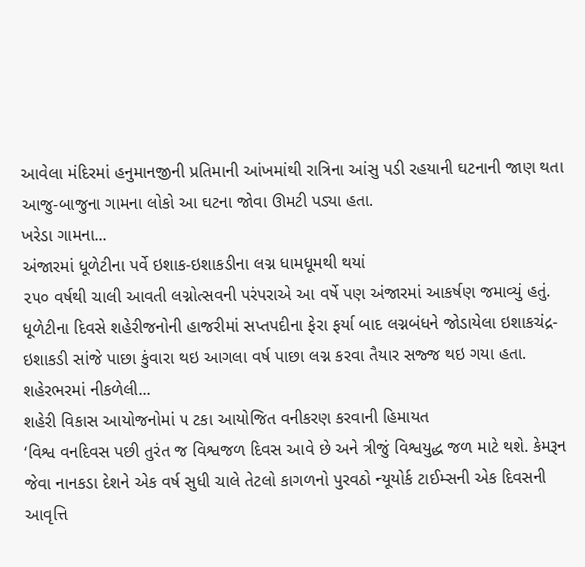આવેલા મંદિરમાં હનુમાનજીની પ્રતિમાની આંખમાંથી રાત્રિના આંસુ પડી રહયાની ઘટનાની જાણ થતા આજુ-બાજુના ગામના લોકો આ ઘટના જોવા ઊમટી પડ્યા હતા.
ખરેડા ગામના...
અંજારમાં ધૂળેટીના પર્વે ઇશાક-ઇશાકડીના લગ્ન ધામધૂમથી થયાં
૨૫૦ વર્ષથી ચાલી આવતી લગ્નોત્સવની પરંપરાએ આ વર્ષે પણ અંજારમાં આકર્ષણ જમાવ્યું હતું. ધૂળેટીના દિવસે શહેરીજનોની હાજરીમાં સપ્તપદીના ફેરા ફર્યા બાદ લગ્નબંધને જોડાયેલા ઇશાકચંદ્ર-ઇશાકડી સાંજે પાછા કુંવારા થઇ આગલા વર્ષ પાછા લગ્ન કરવા તૈયાર સજ્જ થઇ ગયા હતા.
શહેરભરમાં નીકળેલી...
શહેરી વિકાસ આયોજનોમાં ૫ ટકા આયોજિત વનીકરણ કરવાની હિમાયત
‘વિશ્વ વનદિવસ પછી તુરંત જ વિશ્વજળ દિવસ આવે છે અને ત્રીજું વિશ્વયુદ્ધ જળ માટે થશે. કેમરૂન જેવા નાનકડા દેશને એક વર્ષ સુધી ચાલે તેટલો કાગળનો પુરવઠો ન્યૂયોર્ક ટાઈમ્સની એક દિવસની આવૃત્તિ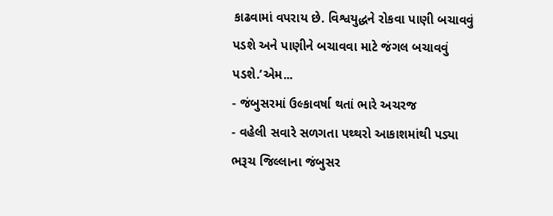કાઢવામાં વપરાય છે. વિશ્વયુદ્ધને રોકવા પાણી બચાવવું પડશે અને પાણીને બચાવવા માટે જંગલ બચાવવું પડશે.’એમ...
- જંબુસરમાં ઉલ્કાવર્ષા થતાં ભારે અચરજ
- વહેલી સવારે સળગતા પથ્થરો આકાશમાંથી પડ્યા
ભરૂચ જિલ્લાના જંબુસર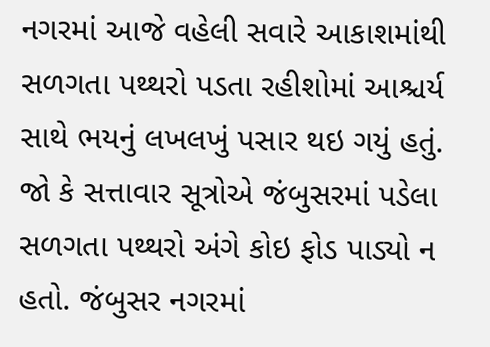નગરમાં આજે વહેલી સવારે આકાશમાંથી સળગતા પથ્થરો પડતા રહીશોમાં આશ્ચર્ય સાથે ભયનું લખલખું પસાર થઇ ગયું હતું.
જો કે સત્તાવાર સૂત્રોએ જંબુસરમાં પડેલા સળગતા પથ્થરો અંગે કોઇ ફોડ પાડ્યો ન હતો. જંબુસર નગરમાં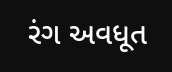રંગ અવધૂત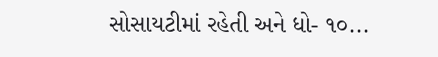સોસાયટીમાં રહેતી અને ધો- ૧૦...